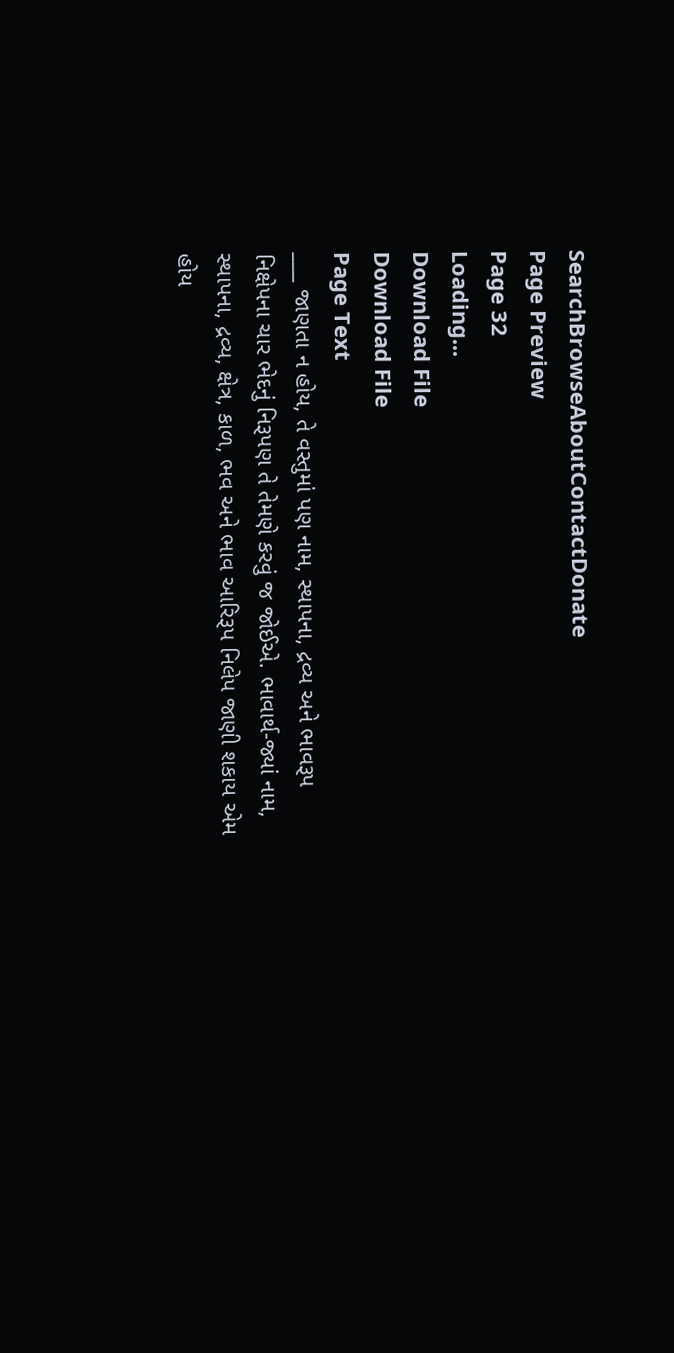SearchBrowseAboutContactDonate
Page Preview
Page 32
Loading...
Download File
Download File
Page Text
___ જાણતા ન હોય, તે વસ્તુમાં પણ નામ, સ્થાપના, દ્રવ્ય અને ભાવરૂપ નિક્ષેપના ચાર ભેદનું નિરૂપણ તે તેમણે કરવું જ જોઈએ. ભાવાર્થ-જ્યાં નામ, સ્થાપના, દ્રવ્ય, ક્ષેત્ર, કાળ, ભવ અને ભાવ આરિરૂપ નિલેપ જાણી શકાય એમ હોય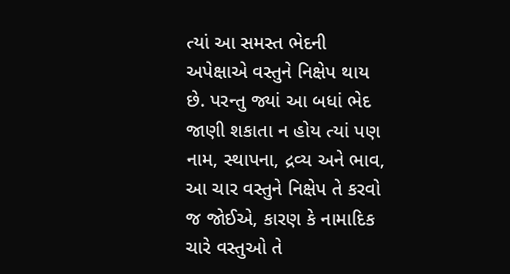ત્યાં આ સમસ્ત ભેદની અપેક્ષાએ વસ્તુને નિક્ષેપ થાય છે. પરન્તુ જ્યાં આ બધાં ભેદ જાણી શકાતા ન હોય ત્યાં પણ નામ, સ્થાપના, દ્રવ્ય અને ભાવ, આ ચાર વસ્તુને નિક્ષેપ તે કરવો જ જોઈએ, કારણ કે નામાદિક ચારે વસ્તુઓ તે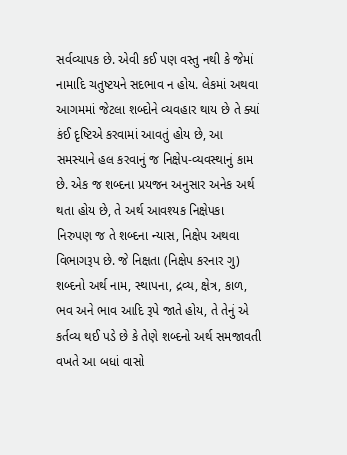સર્વવ્યાપક છે. એવી કઈ પણ વસ્તુ નથી કે જેમાં નામાદિ ચતુષ્ટયને સદભાવ ન હોય. લેકમાં અથવા આગમમાં જેટલા શબ્દોને વ્યવહાર થાય છે તે ક્યાં કંઈ દૃષ્ટિએ કરવામાં આવતું હોય છે, આ સમસ્યાને હલ કરવાનું જ નિક્ષેપ-વ્યવસ્થાનું કામ છે. એક જ શબ્દના પ્રયજન અનુસાર અનેક અર્થ થતા હોય છે, તે અર્થ આવશ્યક નિક્ષેપકા નિરુપણ જ તે શબ્દના ન્યાસ, નિક્ષેપ અથવા વિભાગરૂપ છે. જે નિક્ષતા (નિક્ષેપ કરનાર ગુ) શબ્દનો અર્થ નામ, સ્થાપના, દ્રવ્ય, ક્ષેત્ર, કાળ, ભવ અને ભાવ આદિ રૂપે જાતે હોય, તે તેનું એ કર્તવ્ય થઈ પડે છે કે તેણે શબ્દનો અર્થ સમજાવતી વખતે આ બધાં વાસો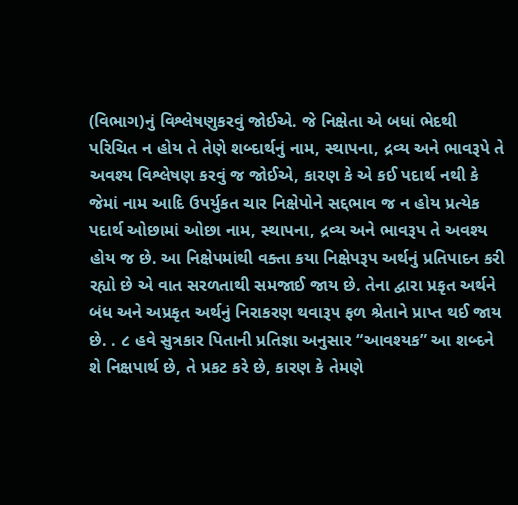(વિભાગ)નું વિશ્લેષણુકરવું જોઈએ. જે નિક્ષેતા એ બધાં ભેદથી પરિચિત ન હોય તે તેણે શબ્દાર્થનું નામ, સ્થાપના, દ્રવ્ય અને ભાવરૂપે તે અવશ્ય વિશ્લેષણ કરવું જ જોઈએ, કારણ કે એ કઈ પદાર્થ નથી કે જેમાં નામ આદિ ઉપર્યુકત ચાર નિક્ષેપોને સદ્દભાવ જ ન હોય પ્રત્યેક પદાર્થ ઓછામાં ઓછા નામ, સ્થાપના, દ્રવ્ય અને ભાવરૂપ તે અવશ્ય હોય જ છે. આ નિક્ષેપમાંથી વક્તા કયા નિક્ષેપરૂપ અર્થનું પ્રતિપાદન કરી રહ્યો છે એ વાત સરળતાથી સમજાઈ જાય છે. તેના દ્વારા પ્રકૃત અર્થને બંધ અને અપ્રકૃત અર્થનું નિરાકરણ થવારૂ૫ ફળ શ્રેતાને પ્રાપ્ત થઈ જાય છે. . ૮ હવે સુત્રકાર પિતાની પ્રતિજ્ઞા અનુસાર “આવશ્યક” આ શબ્દને શે નિક્ષપાર્થ છે, તે પ્રકટ કરે છે, કારણ કે તેમણે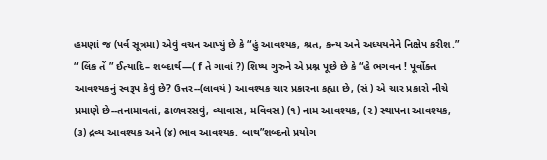હમણાં જ (પર્વ સૂત્રમા) એવું વચન આપ્યું છે કે “હું આવશ્યક, શ્રત, કન્ય અને અધ્યયનેને નિક્ષેપ કરીશ.” “ લિંક તેં ” ઈત્યાદિ– શબ્દાર્થ—( f તે ગાવાં ?) શિષ્ય ગુરુને એ પ્રશ્ન પૂછે છે કે “હે ભગવન ! પૂર્વોક્ત આવશ્યકનું સ્વરૂપ કેવું છે? ઉત્તર--(લાવયં ) આવશ્યક ચાર પ્રકારના કહ્યા છે, (સં ) એ ચાર પ્રકારો નીચે પ્રમાણે છે--તનામાવતાં, ઢાળવરસવું, વ્યાવાસ, મવિવસ) (૧) નામ આવશ્યક, (૨) સ્થાપના આવશ્યક, (૩) દ્રવ્ય આવશ્યક અને (૪) ભાવ આવશ્યક. બાથ”શબ્દનો પ્રયોગ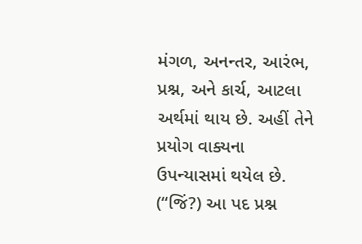મંગળ, અનન્તર, આરંભ, પ્રશ્ન, અને કાર્ચ, આટલા અર્થમાં થાય છે. અહીં તેને પ્રયોગ વાક્યના ઉપન્યાસમાં થયેલ છે. (“જિં?) આ પદ પ્રશ્ન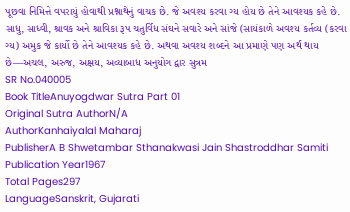પૂછવા નિમિત્તે વપરાયું હોવાથી પ્રશ્નાથેનું વાચક છે. જે અવશ્ય કરવા ગ્ય હોય છે તેને આવશ્યક કહે છે. સાધુ, સાધ્વી, શ્રાવક અને શ્રાવિકા રૂપ ચતુર્વિધ સંઘને સવારે અને સાંજે (સાયંકાળે અવશ્ય કર્તવ્ય (કરવા ગ્ય) અમુક જે કાર્યો છે તેને આવશ્યક કહે છે. અથવા અવશ્ય શબ્દને આ પ્રમાણે પણ અર્થ થાય છે—અચલ, અરુજ, અક્ષય, અવ્યાબાધ અનુયોગ દ્વાર સુત્રમ
SR No.040005
Book TitleAnuyogdwar Sutra Part 01
Original Sutra AuthorN/A
AuthorKanhaiyalal Maharaj
PublisherA B Shwetambar Sthanakwasi Jain Shastroddhar Samiti
Publication Year1967
Total Pages297
LanguageSanskrit, Gujarati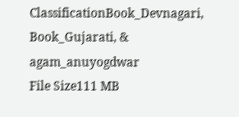ClassificationBook_Devnagari, Book_Gujarati, & agam_anuyogdwar
File Size111 MB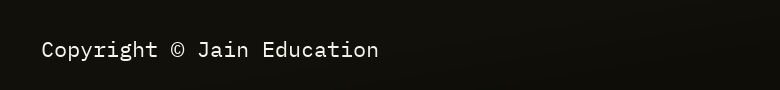Copyright © Jain Education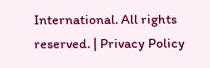International. All rights reserved. | Privacy Policy